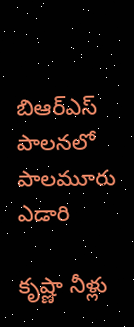బిఆర్ఎస్ పాలనలో పాలమూరు ఎడారి

కృష్ణా నీళ్లు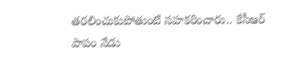తరలించుకుపోతుంటే సహకరించారు.. కేసీఆర్ పాపం నేడు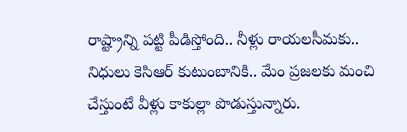రాష్ట్రాన్ని పట్టి పీడిస్తోంది.. నీళ్లు రాయలసీమకు.. నిధులు కెసిఆర్ కుటుంబానికి.. మేం ప్రజలకు మంచి చేస్తుంటే వీళ్లు కాకుల్లా పొడుస్తున్నారు.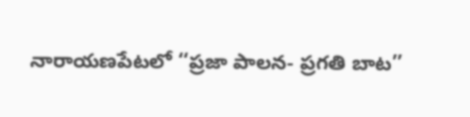నారాయణపేటలో ‘‘ప్రజా పాలన- ప్రగతి బాట’’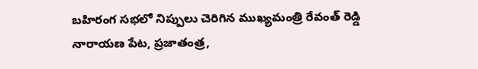బహిరంగ సభలో నిప్పులు చెరిగిన ముఖ్యమంత్రి రేవంత్ రెడ్డి నారాయణ పేట, ప్రజాతంత్ర,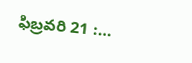ఫిబ్రవరి 21 :…